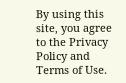By using this site, you agree to the Privacy Policy and Terms of Use.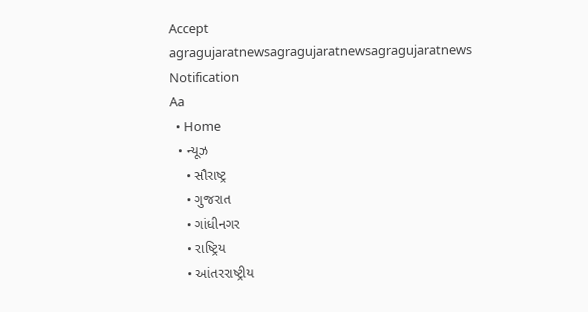Accept
agragujaratnewsagragujaratnewsagragujaratnews
Notification
Aa
  • Home
  • ન્યૂઝ
    • સૌરાષ્ટ્ર
    • ગુજરાત
    • ગાંધીનગર
    • રાષ્ટ્રિય
    • આંતરરાષ્ટ્રીય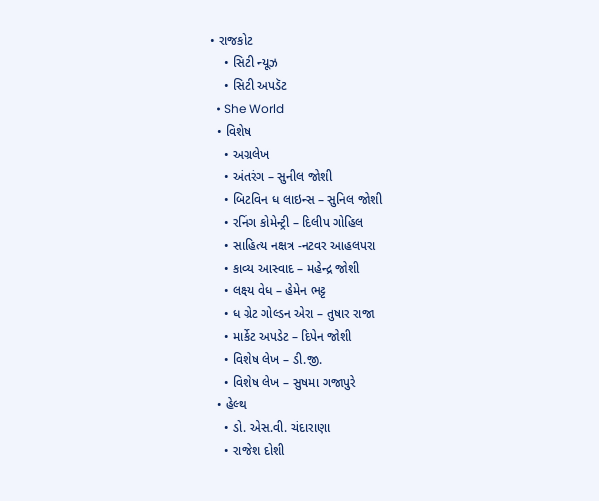• રાજકોટ
    • સિટી ન્યૂઝ
    • સિટી અપડૅટ
  • She World
  • વિશેષ
    • અગ્રલેખ
    • અંતરંગ – સુનીલ જોશી
    • બિટવિન ધ લાઇન્સ – સુનિલ જોશી
    • રનિંગ કોમેન્ટ્રી – દિલીપ ગોહિલ
    • સાહિત્ય નક્ષત્ર -નટવર આહલપરા
    • કાવ્ય આસ્વાદ – મહેન્દ્ર જોશી
    • લક્ષ્ય વેધ – હેમેન ભટ્ટ
    • ધ ગ્રેટ ગોલ્ડન એરા – તુષાર રાજા
    • માર્કેટ અપડેટ – દિપેન જોશી
    • વિશેષ લેખ – ડી.જી.
    • વિશેષ લેખ – સુષમા ગજાપુરે
  • હેલ્થ
    • ડો. એસ.વી. ચંદારાણા
    • રાજેશ દોશી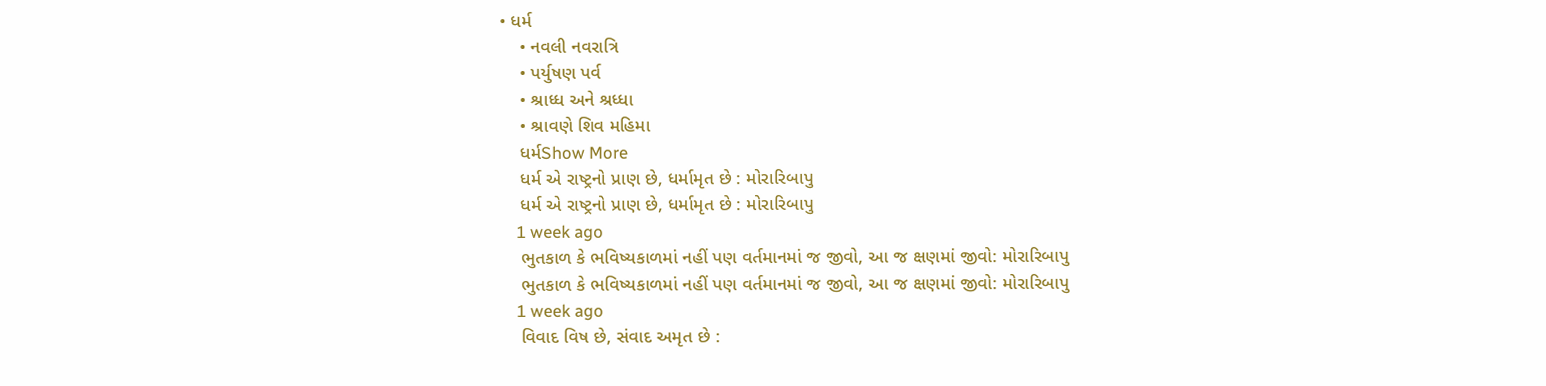• ધર્મ
    • નવલી નવરાત્રિ
    • પર્યુષણ પર્વ
    • શ્રાધ્ધ અને શ્રધ્ધા
    • શ્રાવણે શિવ મહિમા
    ધર્મShow More
    ધર્મ એ રાષ્ટ્રનો પ્રાણ છે, ધર્મામૃત છે : મોરારિબાપુ
    ધર્મ એ રાષ્ટ્રનો પ્રાણ છે, ધર્મામૃત છે : મોરારિબાપુ
    1 week ago
    ભુતકાળ કે ભવિષ્યકાળમાં નહીં પણ વર્તમાનમાં જ જીવો, આ જ ક્ષણમાં જીવો: મોરારિબાપુ
    ભુતકાળ કે ભવિષ્યકાળમાં નહીં પણ વર્તમાનમાં જ જીવો, આ જ ક્ષણમાં જીવો: મોરારિબાપુ
    1 week ago
    વિવાદ વિષ છે, સંવાદ અમૃત છે :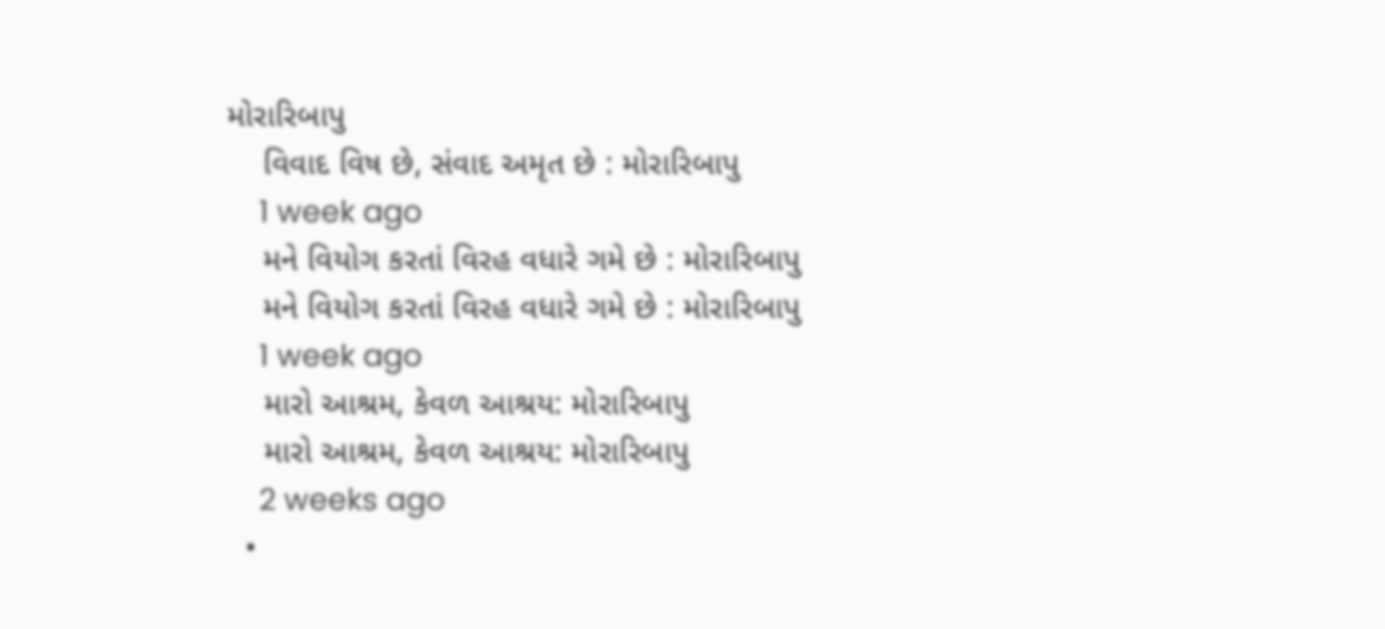મોરારિબાપુ
    વિવાદ વિષ છે, સંવાદ અમૃત છે : મોરારિબાપુ
    1 week ago
    મને વિયોગ કરતાં વિરહ વધારે ગમે છે : મોરારિબાપુ
    મને વિયોગ કરતાં વિરહ વધારે ગમે છે : મોરારિબાપુ
    1 week ago
    મારો આશ્રમ, કેવળ આશ્રય: મોરારિબાપુ
    મારો આશ્રમ, કેવળ આશ્રય: મોરારિબાપુ
    2 weeks ago
  •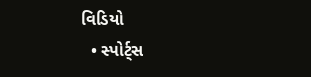વિડિયો
  • સ્પોર્ટ્સ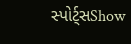સ્પોર્ટ્સShow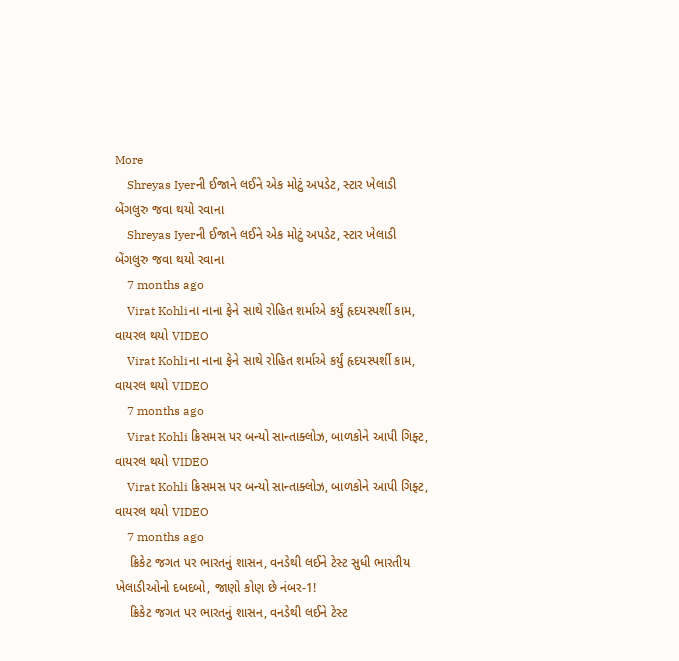More
    Shreyas Iyerની ઈજાને લઈને એક મોટું અપડેટ, સ્ટાર ખેલાડી બેંગલુરુ જવા થયો રવાના
    Shreyas Iyerની ઈજાને લઈને એક મોટું અપડેટ, સ્ટાર ખેલાડી બેંગલુરુ જવા થયો રવાના
    7 months ago
    Virat Kohliના નાના ફેને સાથે રોહિત શર્માએ કર્યું હૃદયસ્પર્શી કામ, વાયરલ થયો VIDEO
    Virat Kohliના નાના ફેને સાથે રોહિત શર્માએ કર્યું હૃદયસ્પર્શી કામ, વાયરલ થયો VIDEO
    7 months ago
    Virat Kohli ક્રિસમસ પર બન્યો સાન્તાક્લોઝ, બાળકોને આપી ગિફ્ટ, વાયરલ થયો VIDEO
    Virat Kohli ક્રિસમસ પર બન્યો સાન્તાક્લોઝ, બાળકોને આપી ગિફ્ટ, વાયરલ થયો VIDEO
    7 months ago
    ક્રિકેટ જગત પર ભારતનું શાસન, વનડેથી લઈને ટેસ્ટ સુધી ભારતીય ખેલાડીઓનો દબદબો, જાણો કોણ છે નંબર-1!
    ક્રિકેટ જગત પર ભારતનું શાસન, વનડેથી લઈને ટેસ્ટ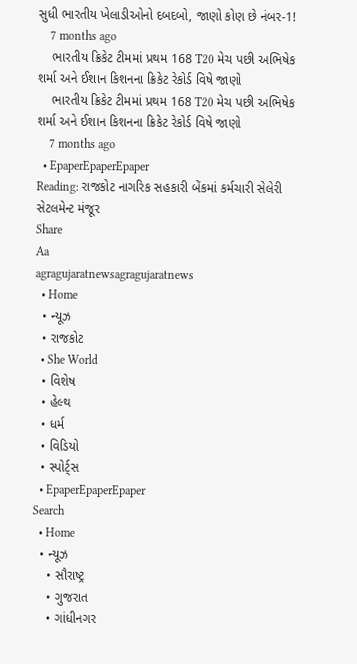સુધી ભારતીય ખેલાડીઓનો દબદબો, જાણો કોણ છે નંબર-1!
    7 months ago
    ભારતીય ક્રિકેટ ટીમમાં પ્રથમ 168 T20 મેચ પછી અભિષેક શર્મા અને ઈશાન કિશનના ક્રિકેટ રેકોર્ડ વિષે જાણો
    ભારતીય ક્રિકેટ ટીમમાં પ્રથમ 168 T20 મેચ પછી અભિષેક શર્મા અને ઈશાન કિશનના ક્રિકેટ રેકોર્ડ વિષે જાણો
    7 months ago
  • EpaperEpaperEpaper
Reading: રાજકોટ નાગરિક સહકારી બેંકમાં કર્મચારી સેલેરી સેટલમેન્ટ મંજૂર
Share
Aa
agragujaratnewsagragujaratnews
  • Home
  • ન્યૂઝ
  • રાજકોટ
  • She World
  • વિશેષ
  • હેલ્થ
  • ધર્મ
  • વિડિયો
  • સ્પોર્ટ્સ
  • EpaperEpaperEpaper
Search
  • Home
  • ન્યૂઝ
    • સૌરાષ્ટ્ર
    • ગુજરાત
    • ગાંધીનગર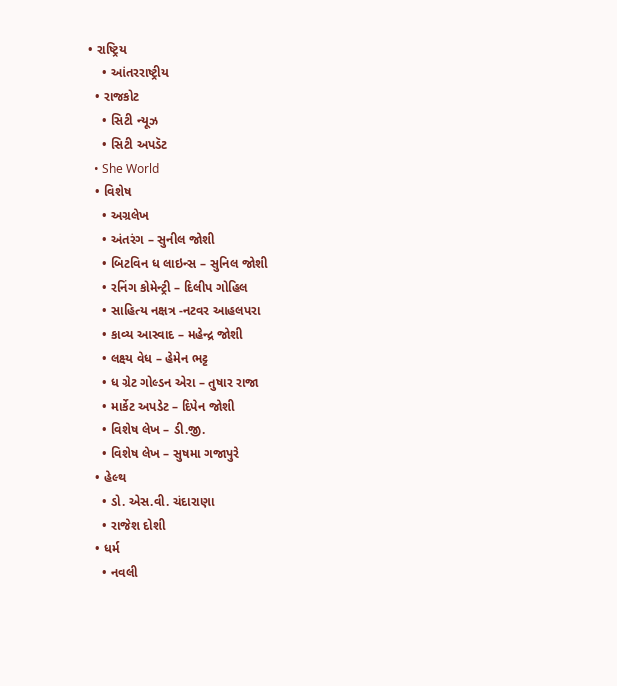• રાષ્ટ્રિય
    • આંતરરાષ્ટ્રીય
  • રાજકોટ
    • સિટી ન્યૂઝ
    • સિટી અપડૅટ
  • She World
  • વિશેષ
    • અગ્રલેખ
    • અંતરંગ – સુનીલ જોશી
    • બિટવિન ધ લાઇન્સ – સુનિલ જોશી
    • રનિંગ કોમેન્ટ્રી – દિલીપ ગોહિલ
    • સાહિત્ય નક્ષત્ર -નટવર આહલપરા
    • કાવ્ય આસ્વાદ – મહેન્દ્ર જોશી
    • લક્ષ્ય વેધ – હેમેન ભટ્ટ
    • ધ ગ્રેટ ગોલ્ડન એરા – તુષાર રાજા
    • માર્કેટ અપડેટ – દિપેન જોશી
    • વિશેષ લેખ – ડી.જી.
    • વિશેષ લેખ – સુષમા ગજાપુરે
  • હેલ્થ
    • ડો. એસ.વી. ચંદારાણા
    • રાજેશ દોશી
  • ધર્મ
    • નવલી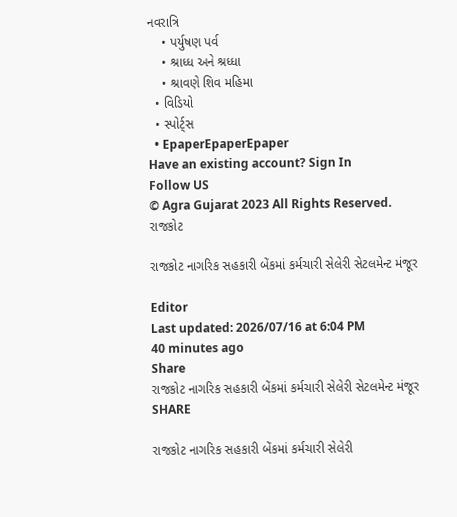નવરાત્રિ
    • પર્યુષણ પર્વ
    • શ્રાધ્ધ અને શ્રધ્ધા
    • શ્રાવણે શિવ મહિમા
  • વિડિયો
  • સ્પોર્ટ્સ
  • EpaperEpaperEpaper
Have an existing account? Sign In
Follow US
© Agra Gujarat 2023 All Rights Reserved.
રાજકોટ

રાજકોટ નાગરિક સહકારી બેંકમાં કર્મચારી સેલેરી સેટલમેન્ટ મંજૂર

Editor
Last updated: 2026/07/16 at 6:04 PM
40 minutes ago
Share
રાજકોટ નાગરિક સહકારી બેંકમાં કર્મચારી સેલેરી સેટલમેન્ટ મંજૂર
SHARE

રાજકોટ નાગરિક સહકારી બેંકમાં કર્મચારી સેલેરી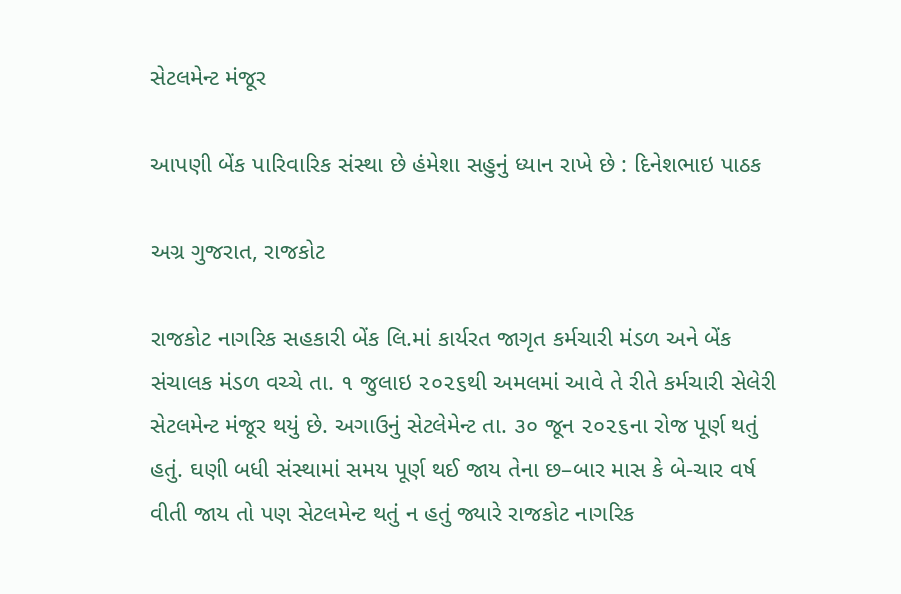સેટલમેન્ટ મંજૂર

આપણી બેંક પારિવારિક સંસ્થા છે હંમેશા સહુનું ધ્યાન રાખે છે : દિનેશભાઇ પાઠક

અગ્ર ગુજરાત, રાજકોટ

રાજકોટ નાગરિક સહકારી બેંક લિ.માં કાર્યરત જાગૃત કર્મચારી મંડળ અને બેંક સંચાલક મંડળ વચ્ચે તા. ૧ જુલાઇ ૨૦૨૬થી અમલમાં આવે તે રીતે કર્મચારી સેલેરી સેટલમેન્ટ મંજૂર થયું છે. અગાઉનું સેટલેમેન્ટ તા. ૩૦ જૂન ૨૦૨૬ના રોજ પૂર્ણ થતું હતું. ઘણી બધી સંસ્થામાં સમય પૂર્ણ થઈ જાય તેના છ–બાર માસ કે બે-ચાર વર્ષ વીતી જાય તો પણ સેટલમેન્ટ થતું ન હતું જ્યારે રાજકોટ નાગરિક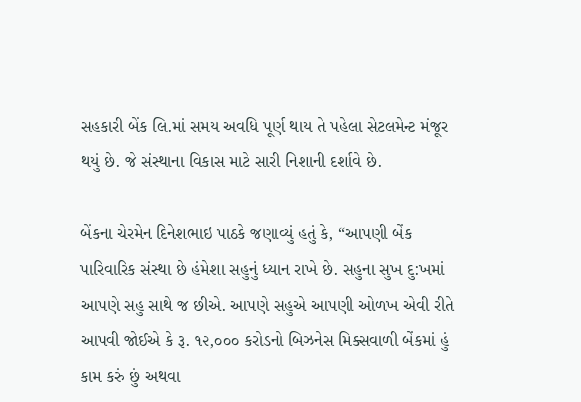સહકારી બેંક લિ.માં સમય અવધિ પૂર્ણ થાય તે પહેલા સેટલમેન્ટ મંજૂર થયું છે. જે સંસ્થાના વિકાસ માટે સારી નિશાની દર્શાવે છે.

બેંકના ચેરમેન દિનેશભાઇ પાઠકે જણાવ્યું હતું કે, “આપણી બેંક પારિવારિક સંસ્થા છે હંમેશા સહુનું ધ્યાન રાખે છે. સહુના સુખ દુ:ખમાં આપણે સહુ સાથે જ છીએ. આપણે સહુએ આપણી ઓળખ એવી રીતે આપવી જોઈએ કે રૂ. ૧૨,૦૦૦ કરોડનો બિઝનેસ મિક્સવાળી બેંકમાં હું કામ કરું છું અથવા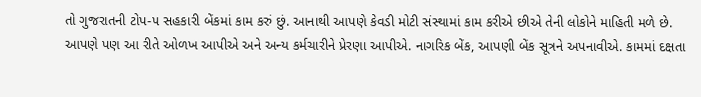તો ગુજરાતની ટોપ-૫ સહકારી બેંકમાં કામ કરું છું. આનાથી આપણે કેવડી મોટી સંસ્થામાં કામ કરીએ છીએ તેની લોકોને માહિતી મળે છે. આપણે પણ આ રીતે ઓળખ આપીએ અને અન્ય કર્મચારીને પ્રેરણા આપીએ. નાગરિક બેંક, આપણી બેંક સૂત્રને અપનાવીએ. કામમાં દક્ષતા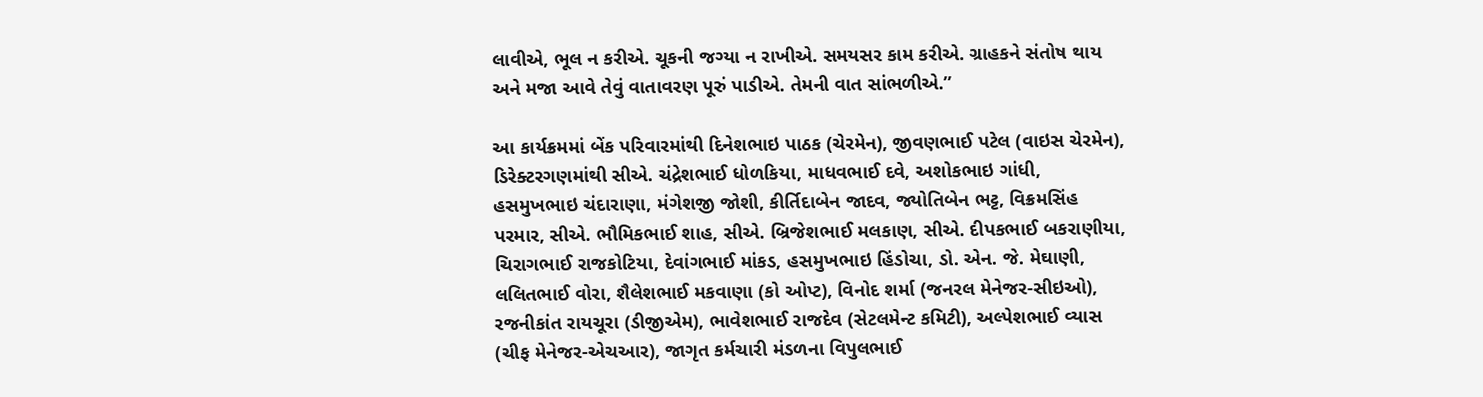લાવીએ, ભૂલ ન કરીએ. ચૂકની જગ્યા ન રાખીએ. સમયસર કામ કરીએ. ગ્રાહકને સંતોષ થાય અને મજા આવે તેવું વાતાવરણ પૂરું પાડીએ. તેમની વાત સાંભળીએ.”

આ કાર્યક્રમમાં બેંક પરિવારમાંથી દિનેશભાઇ પાઠક (ચેરમેન), જીવણભાઈ પટેલ (વાઇસ ચેરમેન), ડિરેક્ટરગણમાંથી સીએ. ચંદ્રેશભાઈ ધોળકિયા, માધવભાઈ દવે, અશોકભાઇ ગાંધી, હસમુખભાઇ ચંદારાણા, મંગેશજી જોશી, કીર્તિદાબેન જાદવ, જ્યોતિબેન ભટ્ટ, વિક્રમસિંહ પરમાર, સીએ. ભૌમિકભાઈ શાહ, સીએ. બ્રિજેશભાઈ મલકાણ, સીએ. દીપકભાઈ બકરાણીયા, ચિરાગભાઈ રાજકોટિયા, દેવાંગભાઈ માંકડ, હસમુખભાઇ હિંડોચા, ડો. એન. જે. મેઘાણી, લલિતભાઈ વોરા, શૈલેશભાઈ મકવાણા (કો ઓપ્ટ), વિનોદ શર્મા (જનરલ મેનેજર-સીઇઓ), રજનીકાંત રાયચૂરા (ડીજીએમ), ભાવેશભાઈ રાજદેવ (સેટલમેન્ટ કમિટી), અલ્પેશભાઈ વ્યાસ (ચીફ મેનેજર-એચઆર), જાગૃત કર્મચારી મંડળના વિપુલભાઈ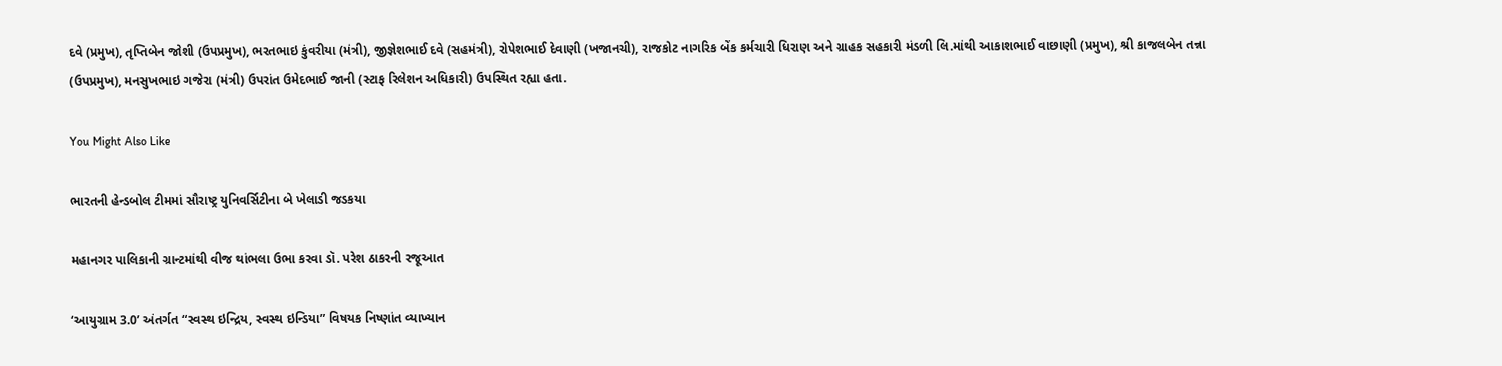દવે (પ્રમુખ), તૃપ્તિબેન જોશી (ઉપપ્રમુખ), ભરતભાઇ કુંવરીયા (મંત્રી), જીજ્ઞેશભાઈ દવે (સહમંત્રી), રોપેશભાઈ દેવાણી (ખજાનચી), રાજકોટ નાગરિક બેંક કર્મચારી ધિરાણ અને ગ્રાહક સહકારી મંડળી લિ.માંથી આકાશભાઈ વાછાણી (પ્રમુખ), શ્રી કાજલબેન તન્ના (ઉપપ્રમુખ), મનસુખભાઇ ગજેરા (મંત્રી) ઉપરાંત ઉમેદભાઈ જાની (સ્ટાફ રિલેશન અધિકારી) ઉપસ્થિત રહ્યા હતા.

You Might Also Like

ભારતની હેન્ડબોલ ટીમમાં સૌરાષ્ટ્ર યુનિવર્સિટીના બે ખેલાડી જડકયા

મહાનગર પાલિકાની ગ્રાન્ટમાંથી વીજ થાંભલા ઉભા કરવા ડૉ. પરેશ ઠાકરની રજૂઆત

‘આયુગ્રામ 3.0’ અંતર્ગત “સ્વસ્થ ઇન્દ્રિય, સ્વસ્થ ઇન્ડિયા” વિષયક નિષ્ણાંત વ્યાખ્યાન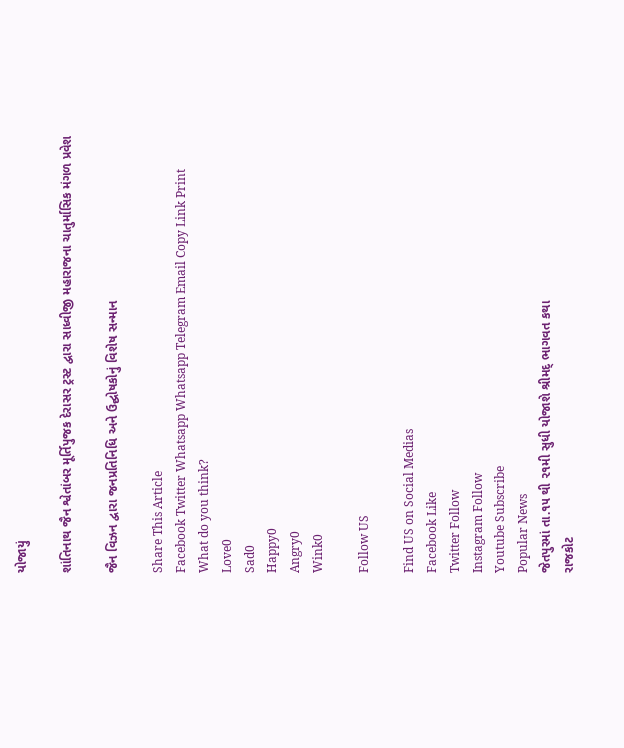યોજાયું

શાંતિનાથ જૈન શ્વેતાંબર મૂર્તિપુજક દેરાસર ટ્રસ્ટ દ્વારા સાધ્વીજી મહારાજના ચાતુર્માસિક મંગળ પ્રવેશ

જૈન વિઝન દ્વારા જનપ્રતિનિધિ અને ઉદ્ઘોષકોનું વિશેષ સન્માન

Share This Article
Facebook Twitter Whatsapp Whatsapp Telegram Email Copy Link Print
What do you think?
Love0
Sad0
Happy0
Angry0
Wink0

Follow US

Find US on Social Medias
Facebook Like
Twitter Follow
Instagram Follow
Youtube Subscribe
Popular News
જેતપુરમાં તા.૧૫ થી ૨૧મી સુધી યોજાશે શ્રીમદ્ ભાગવત કથા
રાજકોટ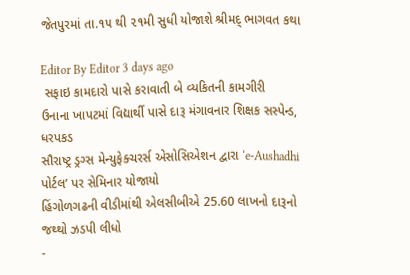જેતપુરમાં તા.૧૫ થી ૨૧મી સુધી યોજાશે શ્રીમદ્ ભાગવત કથા

Editor By Editor 3 days ago
 સફાઇ કામદારો પાસે કરાવાતી બે વ્યકિતની કામગીરી
ઉનાના ખાપટમાં વિદ્યાર્થી પાસે દારૂ મંગાવનાર શિક્ષક સસ્પેન્ડ, ધરપકડ
સૌરાષ્ટ્ર ડ્રગ્સ મેન્યુફેક્ચરર્સ એસોસિએશન દ્વારા ‘e-Aushadhi પોર્ટલ’ પર સેમિનાર યોજાયો
હિંગોળગઢની વીડીમાંથી એલસીબીએ 25.60 લાખનો દારૂનો જથ્થો ઝડપી લીધો
-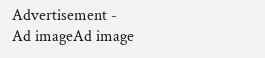Advertisement -
Ad imageAd image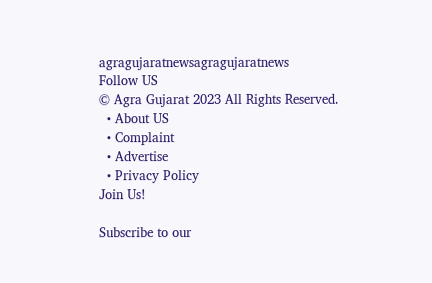agragujaratnewsagragujaratnews
Follow US
© Agra Gujarat 2023 All Rights Reserved.
  • About US
  • Complaint
  • Advertise
  • Privacy Policy
Join Us!

Subscribe to our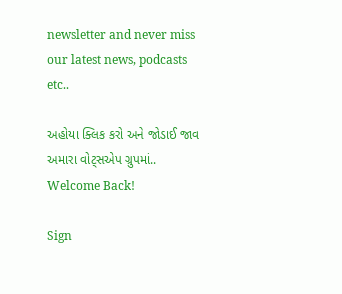newsletter and never miss our latest news, podcasts etc..

અહોયા ક્લિક કરો અને જોડાઈ જાવ અમારા વોટ્સએપ ગ્રુપમાં..
Welcome Back!

Sign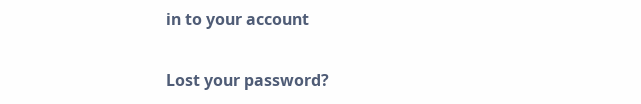in to your account

Lost your password?